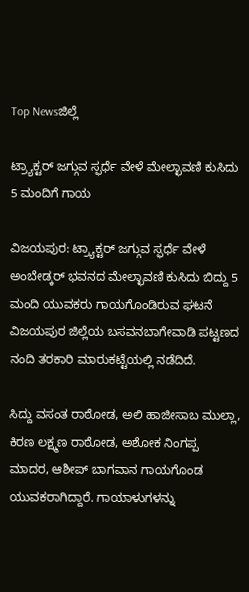Top Newsಜಿಲ್ಲೆ

ಟ್ರ್ಯಾಕ್ಟರ್ ಜಗ್ಗುವ ಸ್ಫರ್ಧೆ ವೇಳೆ ಮೇಲ್ಛಾವಣಿ ಕುಸಿದು 5 ಮಂದಿಗೆ ಗಾಯ

ವಿಜಯಪುರ: ಟ್ರ್ಯಾಕ್ಟರ್ ಜಗ್ಗುವ ಸ್ಫರ್ಧೆ ವೇಳೆ ಅಂಬೇಡ್ಕರ್ ಭವನದ ಮೇಲ್ಛಾವಣಿ ಕುಸಿದು ಬಿದ್ದು 5 ಮಂದಿ ಯುವಕರು ಗಾಯಗೊಂಡಿರುವ ಘಟನೆ ವಿಜಯಪುರ ಜಿಲ್ಲೆಯ ಬಸವನಬಾಗೇವಾಡಿ ಪಟ್ಟಣದ ನಂದಿ ತರಕಾರಿ ಮಾರುಕಟ್ಟೆಯಲ್ಲಿ ನಡೆದಿದೆ.

ಸಿದ್ದು ವಸಂತ ರಾಠೋಡ, ಅಲಿ ಹಾಜೀಸಾಬ ಮುಲ್ಲಾ, ಕಿರಣ ಲಕ್ಷ್ಮಣ ರಾಠೋಡ, ಅಶೋಕ ನಿಂಗಪ್ಪ ಮಾದರ, ಆಶೀಪ್ ಬಾಗವಾನ ಗಾಯಗೊಂಡ ಯುವಕರಾಗಿದ್ದಾರೆ. ಗಾಯಾಳುಗಳನ್ನು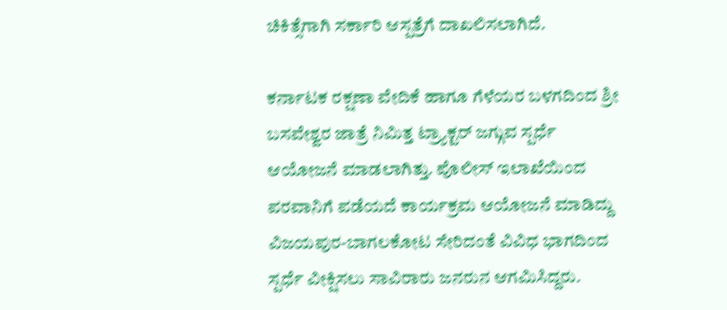ಚಿಕಿತ್ಸೆಗಾಗಿ ಸರ್ಕಾರಿ ಆಸ್ಪತ್ರೆಗೆ ದಾಖಲಿಸಲಾಗಿದೆ.

ಕರ್ನಾಟಕ ರಕ್ಷಣಾ ವೇದಿಕೆ ಹಾಗೂ ಗೆಳೆಯರ ಬಳಗದಿಂದ ಶ್ರೀ ಬಸವೇಶ್ವರ ಜಾತ್ರೆ ನಿಮಿತ್ತ ಟ್ರ್ಯಾಕ್ಟರ್ ಜಗ್ಗುವ ಸ್ಪರ್ಧೆ ಆಯೋಜನೆ ಮಾಡಲಾಗಿತ್ತು. ಪೊಲೀಸ್ ಇಲಾಖೆಯಿಂದ ಪರವಾನಿಗೆ ಪಡೆಯದೆ ಕಾರ್ಯಕ್ರಮ ಆಯೋಜನೆ ಮಾಡಿದ್ದು ವಿಜಯಪುರ-ಬಾಗಲಕೋಟ ಸೇರಿದಂತೆ ವಿವಿಧ ಭಾಗದಿಂದ ಸ್ಪರ್ಧೆ ವೀಕ್ಷಿಸಲು ಸಾವಿರಾರು ಜನರುನ ಆಗಮಿಸಿದ್ದರು.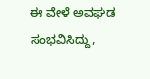ಈ ವೇಳೆ ಅವಘಡ ಸಂಭವಿಸಿದ್ದು,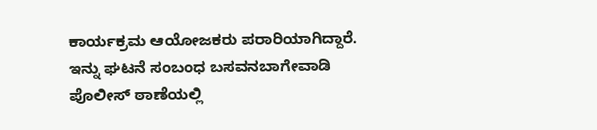ಕಾರ್ಯಕ್ರಮ ಆಯೋಜಕರು ಪರಾರಿಯಾಗಿದ್ದಾರೆ. ಇನ್ನು ಘಟನೆ ಸಂಬಂಧ ಬಸವನಬಾಗೇವಾಡಿ ಪೊಲೀಸ್ ಠಾಣೆಯಲ್ಲಿ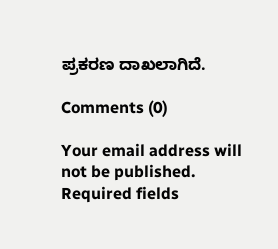ಪ್ರಕರಣ ದಾಖಲಾಗಿದೆ.

Comments (0)

Your email address will not be published. Required fields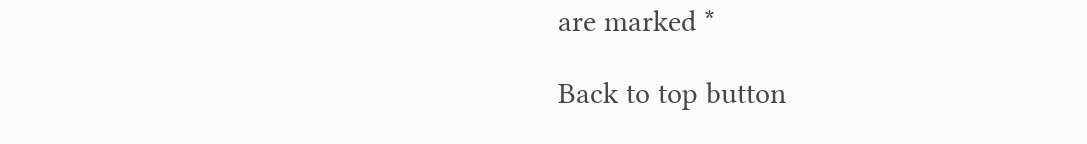are marked *

Back to top button